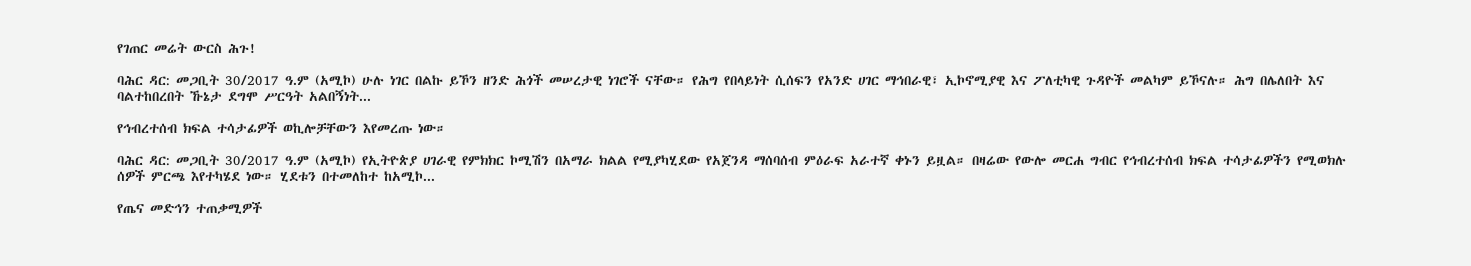የገጠር መሬት ውርስ ሕጉ!

ባሕር ዳር: መጋቢት 30/2017 ዓ.ም (አሚኮ) ሁሉ ነገር በልኩ ይኾን ዘንድ ሕጎች መሠረታዊ ነገሮች ናቸው። የሕግ የበላይነት ሲሰፍን የአንድ ሀገር ማኅበራዊ፣ ኢኮኖሚያዊ እና ፖለቲካዊ ጉዳዮች መልካም ይኾናሉ። ሕግ በሌለበት እና ባልተከበረበት ኹኔታ ደግሞ ሥርዓት አልበኝነት...

የኅብረተሰብ ክፍል ተሳታፊዎች ወኪሎቻቸውን እየመረጡ ነው።

ባሕር ዳር: መጋቢት 30/2017 ዓ.ም (አሚኮ) የኢትዮጵያ ሀገራዊ የምክክር ኮሚሽን በአማራ ክልል የሚያካሂደው የአጀንዳ ማሰባሰብ ምዕራፍ አራተኛ ቀኑን ይዟል። በዛሬው የውሎ መርሐ ግብር የኅብረተሰብ ክፍል ተሳታፊዎችን የሚወክሉ ሰዎች ምርጫ እየተካሄደ ነው። ሂደቱን በተመለከተ ከአሚኮ...

የጤና መድኅን ተጠቃሚዎች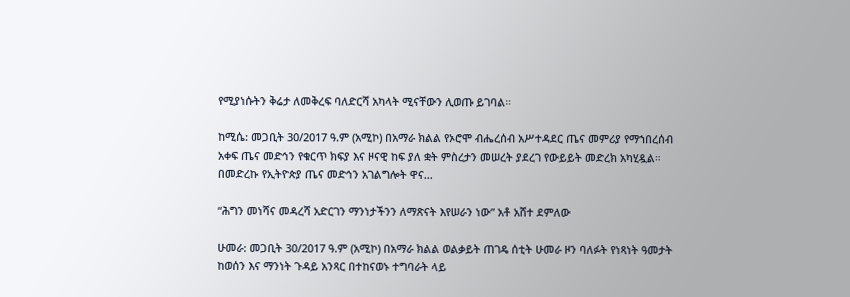የሚያነሱትን ቅሬታ ለመቅረፍ ባለድርሻ አካላት ሚናቸውን ሊወጡ ይገባል።

ከሚሴ: መጋቢት 30/2017 ዓ.ም (አሚኮ) በአማራ ክልል የኦሮሞ ብሔረሰብ አሥተዳደር ጤና መምሪያ የማኀበረሰብ አቀፍ ጤና መድኅን የቁርጥ ክፍያ እና ዞናዊ ከፍ ያለ ቋት ምስረታን መሠረት ያደረገ የውይይት መድረክ አካሂዷል። በመድረኩ የኢትዮጵያ ጤና መድኅን አገልግሎት ዋና...

“ሕግን መነሻና መዳረሻ አድርገን ማንነታችንን ለማጽናት እየሠራን ነው” አቶ አሸተ ደምለው

ሁመራ: መጋቢት 30/2017 ዓ.ም (አሚኮ) በአማራ ክልል ወልቃይት ጠገዴ ሰቲት ሁመራ ዞን ባለፉት የነጻነት ዓመታት ከወሰን እና ማንነት ጉዳይ አንጻር በተከናወኑ ተግባራት ላይ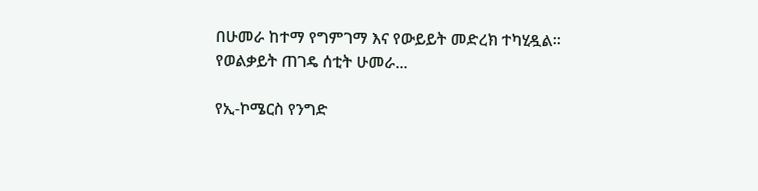በሁመራ ከተማ የግምገማ እና የውይይት መድረክ ተካሂዷል። የወልቃይት ጠገዴ ሰቲት ሁመራ...

የኢ-ኮሜርስ የንግድ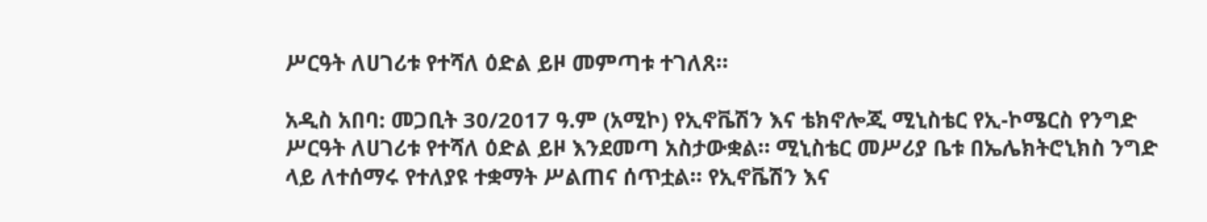ሥርዓት ለሀገሪቱ የተሻለ ዕድል ይዞ መምጣቱ ተገለጸ።

አዲስ አበባ: መጋቢት 30/2017 ዓ.ም (አሚኮ) የኢኖቬሽን እና ቴክኖሎጂ ሚኒስቴር የኢ-ኮሜርስ የንግድ ሥርዓት ለሀገሪቱ የተሻለ ዕድል ይዞ እንደመጣ አስታውቋል። ሚኒስቴር መሥሪያ ቤቱ በኤሌክትሮኒክስ ንግድ ላይ ለተሰማሩ የተለያዩ ተቋማት ሥልጠና ሰጥቷል። የኢኖቬሽን እና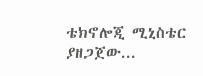ቴክኖሎጂ ሚኒስቴር ያዘጋጀው...